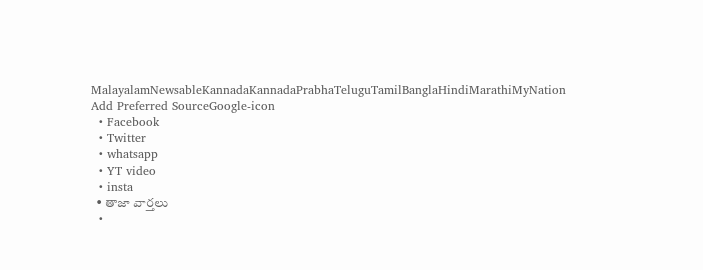MalayalamNewsableKannadaKannadaPrabhaTeluguTamilBanglaHindiMarathiMyNation
Add Preferred SourceGoogle-icon
  • Facebook
  • Twitter
  • whatsapp
  • YT video
  • insta
  • తాజా వార్తలు
  •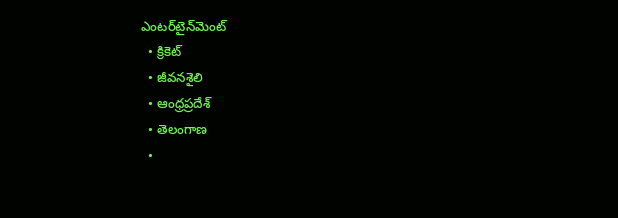ఎంటర్‌టైన్‌మెంట్
  • క్రికెట్
  • జీవనశైలి
  • ఆంధ్రప్రదేశ్
  • తెలంగాణ
  •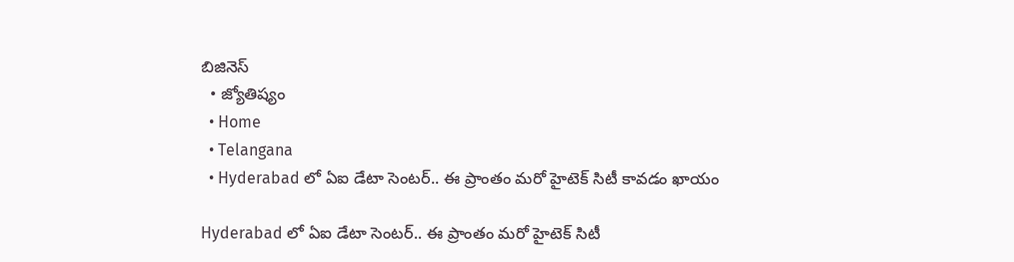బిజినెస్
  • జ్యోతిష్యం
  • Home
  • Telangana
  • Hyderabad లో ఏఐ డేటా సెంటర్.. ఈ ప్రాంతం మరో హైటెక్ సిటీ కావడం ఖాయం

Hyderabad లో ఏఐ డేటా సెంటర్.. ఈ ప్రాంతం మరో హైటెక్ సిటీ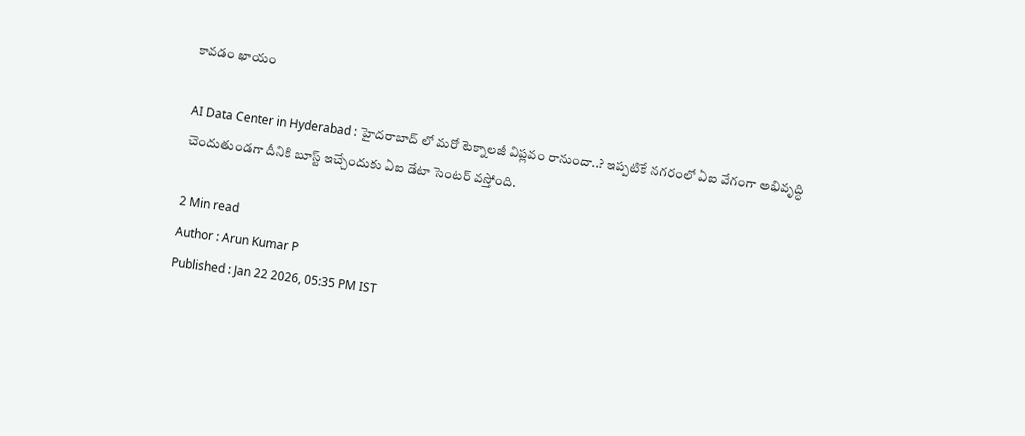కావడం ఖాయం

AI Data Center in Hyderabad : హైదరాబాద్ లో మరో టెక్నాలజీ విప్లవం రానుందా..? ఇప్పటికే నగరంలో ఏఐ వేగంగా అభివృద్ధి చెందుతుండగా దీనికి బూస్ట్ ఇచ్చేందుకు ఏఐ డేటా సెంటర్ వస్తోంది.

2 Min read
Author : Arun Kumar P
Published : Jan 22 2026, 05:35 PM IST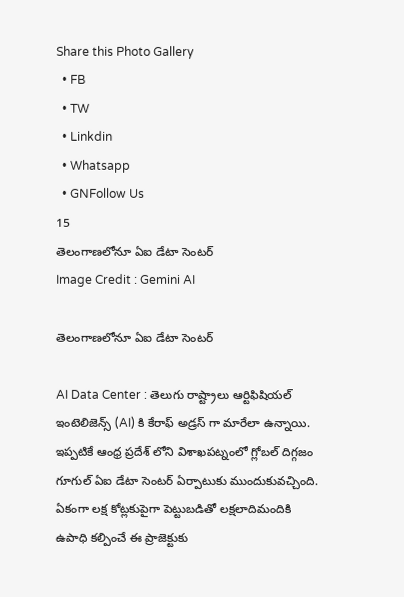Share this Photo Gallery
  • FB
  • TW
  • Linkdin
  • Whatsapp
  • GNFollow Us
15
తెలంగాణలోనూ ఏఐ డేటా సెంటర్
Image Credit : Gemini AI

తెలంగాణలోనూ ఏఐ డేటా సెంటర్

AI Data Center : తెలుగు రాష్ట్రాలు ఆర్టిఫిషియల్ ఇంటెలిజెన్స్ (AI) కి కేరాఫ్ అడ్రస్ గా మారేలా ఉన్నాయి. ఇప్పటికే ఆంధ్ర ప్రదేశ్ లోని విశాఖపట్నంలో గ్లోబల్ దిగ్గజం గూగుల్ ఏఐ డేటా సెంటర్ ఏర్పాటుకు ముందుకువచ్చింది. ఏకంగా లక్ష కోట్లకుపైగా పెట్టుబడితో లక్షలాదిమందికి ఉపాధి కల్పించే ఈ ప్రాజెక్టుకు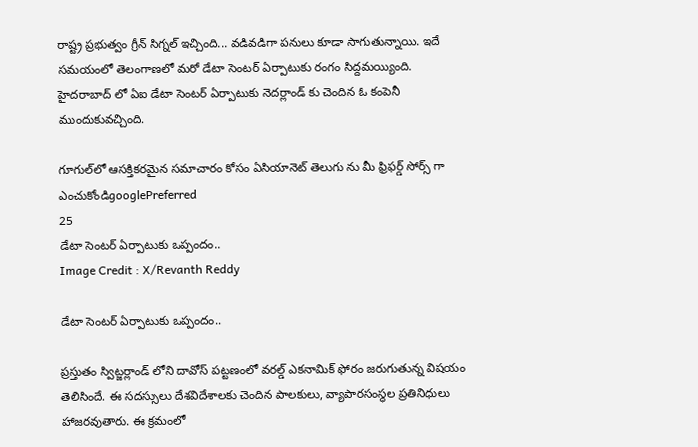రాష్ట్ర ప్రభుత్వం గ్రీన్ సిగ్నల్ ఇచ్చింది... వడివడిగా పనులు కూడా సాగుతున్నాయి. ఇదే సమయంలో తెలంగాణలో మరో డేటా సెంటర్ ఏర్పాటుకు రంగం సిద్దమయ్యింది. హైదరాబాద్ లో ఏఐ డేటా సెంటర్ ఏర్పాటుకు నెదర్లాండ్ కు చెందిన ఓ కంపెనీ ముందుకువచ్చింది.

గూగుల్‌లో ఆసక్తికరమైన సమాచారం కోసం ఏసియానెట్ తెలుగు ను మీ ఫ్రిఫర్డ్ సోర్స్ గా ఎంచుకోండిgooglePreferred
25
డేటా సెంటర్ ఏర్పాటుకు ఒప్పందం..
Image Credit : X/Revanth Reddy

డేటా సెంటర్ ఏర్పాటుకు ఒప్పందం..

ప్రస్తుతం స్విట్జర్లాండ్ లోని దావోస్ పట్టణంలో వరల్డ్ ఎకనామిక్ ఫోరం జరుగుతున్న విషయం తెలిసిందే. ఈ సదస్సులు దేశవిదేశాలకు చెందిన పాలకులు, వ్యాపారసంస్థల ప్రతినిధులు హాజరవుతారు. ఈ క్రమంలో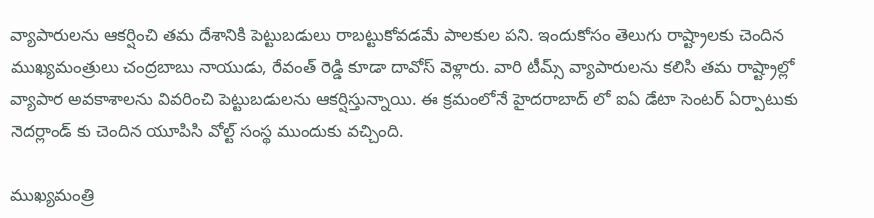వ్యాపారులను ఆకర్షించి తమ దేశానికి పెట్టుబడులు రాబట్టుకోవడమే పాలకుల పని. ఇందుకోసం తెలుగు రాష్ట్రాలకు చెందిన ముఖ్యమంత్రులు చంద్రబాబు నాయుడు, రేవంత్ రెడ్డి కూడా దావోస్ వెళ్లారు. వారి టీమ్స్ వ్యాపారులను కలిసి తమ రాష్ట్రాల్లో వ్యాపార అవకాశాలను వివరించి పెట్టుబడులను ఆకర్షిస్తున్నాయి. ఈ క్రమంలోనే హైదరాబాద్ లో ఐఏ డేటా సెంటర్ ఏర్పాటుకు నెదర్లాండ్ కు చెందిన యూపిసి వోల్ట్ సంస్థ ముందుకు వచ్చింది.

ముఖ్యమంత్రి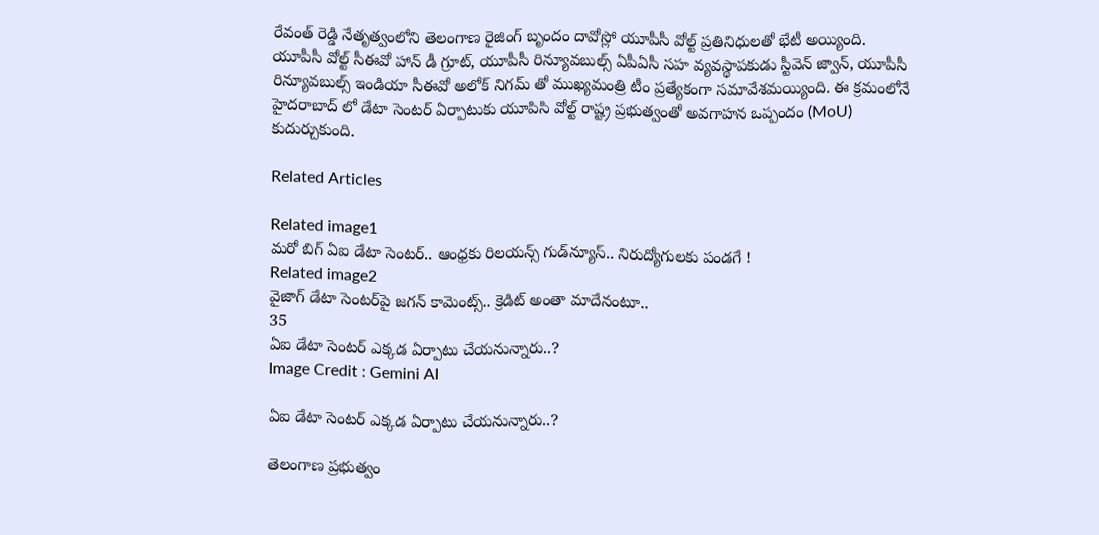రేవంత్ రెడ్డి నేతృత్వంలోని తెలంగాణ రైజింగ్ బృందం దావోస్లో యూపీసీ వోల్ట్ ప్రతినిధులతో భేటీ అయ్యింది. యూపీసీ వోల్ట్ సీఈవో హాన్ డీ గ్రూట్, యూపీసీ రిన్యూవబుల్స్ ఏపీఏసీ సహ వ్యవస్థాపకుడు స్టీవెన్ జ్వాన్, యూపీసీ రిన్యూవబుల్స్ ఇండియా సీఈవో అలోక్ నిగమ్ తో ముఖ్యమంత్రి టీం ప్రత్యేకంగా సమావేశమయ్యింది. ఈ క్రమంలోనే హైదరాబాద్ లో డేటా సెంటర్ ఏర్పాటుకు యూపిసి వోల్ట్ రాష్ట్ర ప్రభుత్వంతో అవగాహన ఒప్పందం (MoU) కుదుర్చుకుంది.

Related Articles

Related image1
మరో బిగ్ ఏఐ డేటా సెంటర్.. ఆంధ్రకు రిలయన్స్ గుడ్‌న్యూస్.. నిరుద్యోగులకు పండగే !
Related image2
వైజాగ్ డేటా సెంటర్‌పై జగన్ కామెంట్స్.. క్రెడిట్ అంతా మాదేనంటూ..
35
ఏఐ డేటా సెంటర్ ఎక్కడ ఏర్పాటు చేయనున్నారు..?
Image Credit : Gemini AI

ఏఐ డేటా సెంటర్ ఎక్కడ ఏర్పాటు చేయనున్నారు..?

తెలంగాణ ప్రభుత్వం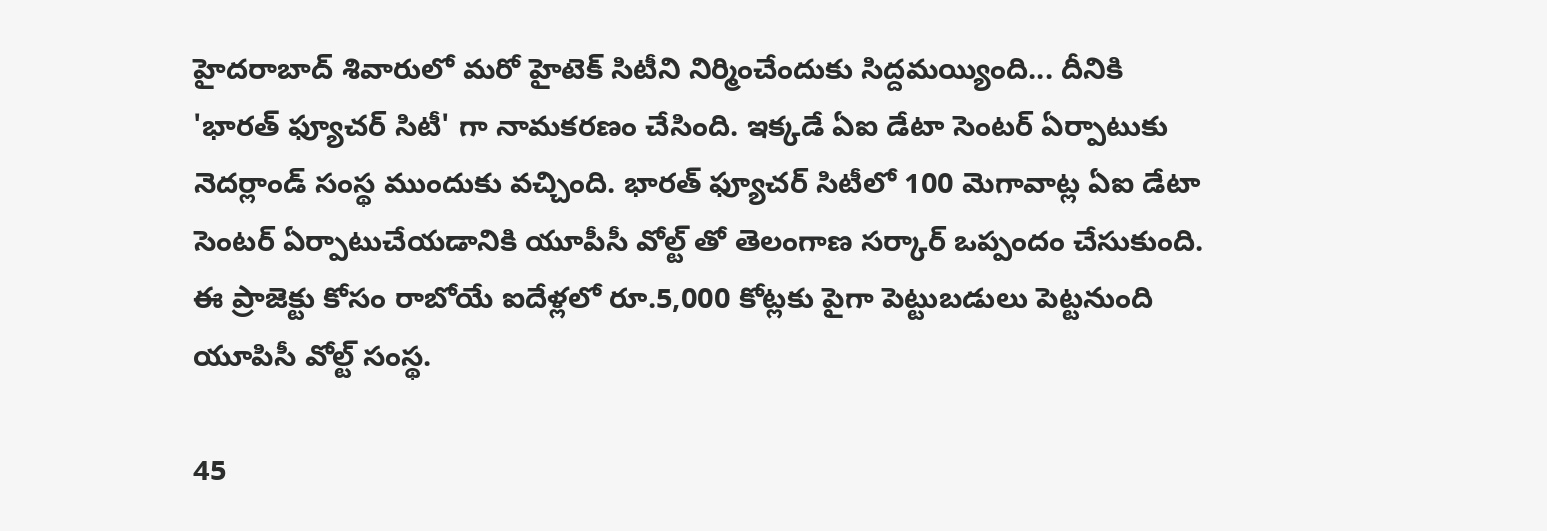హైదరాబాద్ శివారులో మరో హైటెక్ సిటీని నిర్మించేందుకు సిద్దమయ్యింది... దీనికి 'భారత్ ఫ్యూచర్ సిటీ' గా నామకరణం చేసింది. ఇక్కడే ఏఐ డేటా సెంటర్ ఏర్పాటుకు నెదర్లాండ్ సంస్థ ముందుకు వచ్చింది. భారత్ ఫ్యూచర్ సిటీలో 100 మెగావాట్ల ఏఐ డేటా సెంటర్ ఏర్పాటుచేయడానికి యూపీసీ వోల్ట్‌ తో తెలంగాణ సర్కార్ ఒప్పందం చేసుకుంది. ఈ ప్రాజెక్టు కోసం రాబోయే ఐదేళ్లలో రూ.5,000 కోట్లకు పైగా పెట్టుబడులు పెట్టనుంది యూపిసీ వోల్ట్ సంస్థ.

45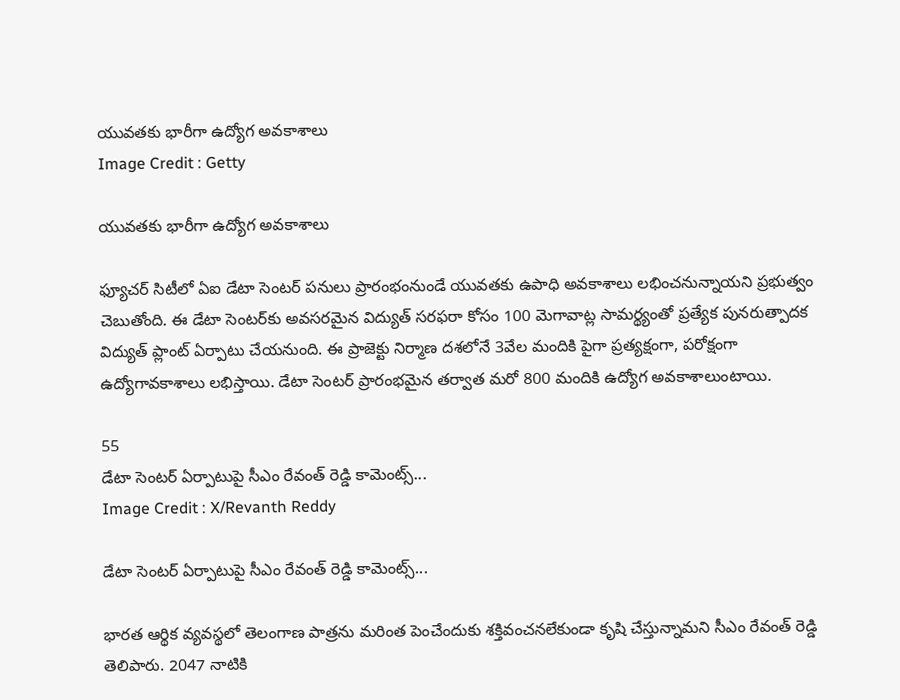యువతకు భారీగా ఉద్యోగ అవకాశాలు
Image Credit : Getty

యువతకు భారీగా ఉద్యోగ అవకాశాలు

ఫ్యూచర్ సిటీలో ఏఐ డేటా సెంటర్ పనులు ప్రారంభంనుండే యువతకు ఉపాధి అవకాశాలు లభించనున్నాయని ప్రభుత్వం చెబుతోంది. ఈ డేటా సెంటర్‌కు అవసరమైన విద్యుత్‌ సరఫరా కోసం 100 మెగావాట్ల సామర్థ్యంతో ప్రత్యేక పునరుత్పాదక విద్యుత్ ప్లాంట్ ఏర్పాటు చేయనుంది. ఈ ప్రాజెక్టు నిర్మాణ దశలోనే 3వేల మందికి పైగా ప్రత్యక్షంగా, పరోక్షంగా ఉద్యోగావకాశాలు లభిస్తాయి. డేటా సెంటర్ ప్రారంభమైన తర్వాత మరో 800 మందికి ఉద్యోగ అవకాశాలుంటాయి.

55
డేటా సెంటర్ ఏర్పాటుపై సీఎం రేవంత్ రెడ్డి కామెంట్స్...
Image Credit : X/Revanth Reddy

డేటా సెంటర్ ఏర్పాటుపై సీఎం రేవంత్ రెడ్డి కామెంట్స్...

భారత ఆర్థిక వ్యవస్థలో తెలంగాణ పాత్రను మరింత పెంచేందుకు శక్తివంచనలేకుండా కృషి చేస్తున్నామని సీఎం రేవంత్ రెడ్డి తెలిపారు. 2047 నాటికి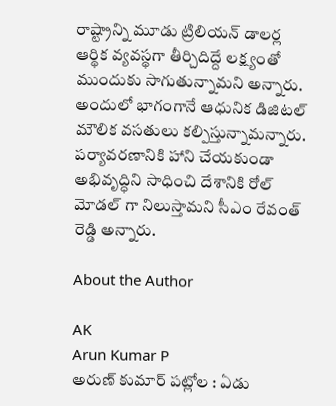రాష్ట్రాన్ని మూడు ట్రిలియన్ డాలర్ల ఆర్థిక వ్యవస్థగా తీర్చిదిద్దే లక్ష్యంతో ముందుకు సాగుతున్నామని అన్నారు. అందులో భాగంగానే ఆధునిక డిజిటల్ మౌలిక వసతులు కల్పిస్తున్నామన్నారు. పర్యావరణానికి హాని చేయకుండా అభివృద్ధిని సాధించి దేశానికి రోల్ మోడల్ గా నిలుస్తామని సీఎం రేవంత్ రెడ్డి అన్నారు.

About the Author

AK
Arun Kumar P
అరుణ్ కుమార్ పట్లోల : ఏడు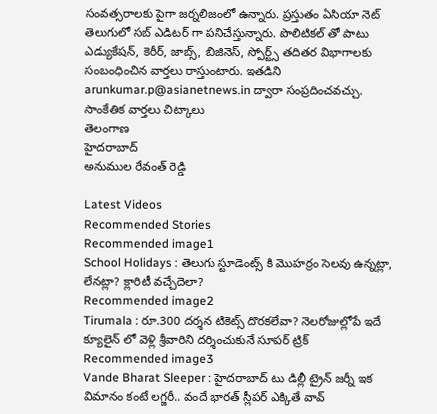సంవత్సరాలకు పైగా జర్నలిజంలో ఉన్నారు. ప్రస్తుతం ఏసియా నెట్ తెలుగులో సబ్ ఎడిటర్ గా పనిచేస్తున్నారు. పొలిటికల్ తో పాటు ఎడ్యుకేషన్, కెరీర్, జాబ్స్, బిజినెస్, స్పోర్ట్స్ తదితర విభాగాలకు సంబంధించిన వార్తలు రాస్తుంటారు. ఇతడిని arunkumar.p@asianetnews.in ద్వారా సంప్రదించవచ్చు.
సాంకేతిక వార్తలు చిట్కాలు
తెలంగాణ
హైదరాబాద్
అనుముల రేవంత్ రెడ్డి

Latest Videos
Recommended Stories
Recommended image1
School Holidays : తెలుగు స్టూడెంట్స్ కి మొహర్రం సెలవు ఉన్నట్లా, లేనట్లా? క్లారిటీ వచ్చేదెలా?
Recommended image2
Tirumala : రూ.300 దర్శన టికెట్స్ దొరకలేవా? నెలరోజుల్లోపే ఇదే క్యూలైన్ లో వెళ్లి శ్రీవారిని దర్శించుకునే సూపర్ ట్రిక్
Recommended image3
Vande Bharat Sleeper : హైదరాబాద్ టు డిల్లీ ట్రైన్ జర్నీ ఇక విమానం కంటే లగ్జరీ.. వందే భారత్ స్లీపర్ ఎక్కితే వావ్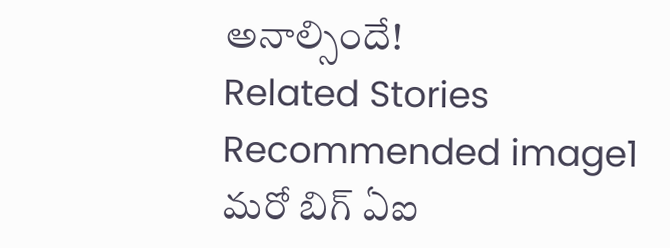అనాల్సిందే!
Related Stories
Recommended image1
మరో బిగ్ ఏఐ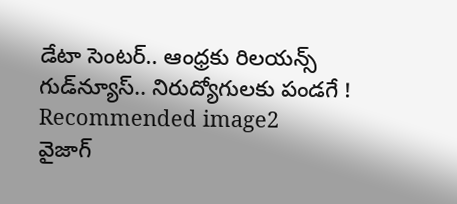డేటా సెంటర్.. ఆంధ్రకు రిలయన్స్ గుడ్‌న్యూస్.. నిరుద్యోగులకు పండగే !
Recommended image2
వైజాగ్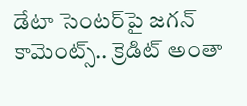డేటా సెంటర్‌పై జగన్ కామెంట్స్.. క్రెడిట్ అంతా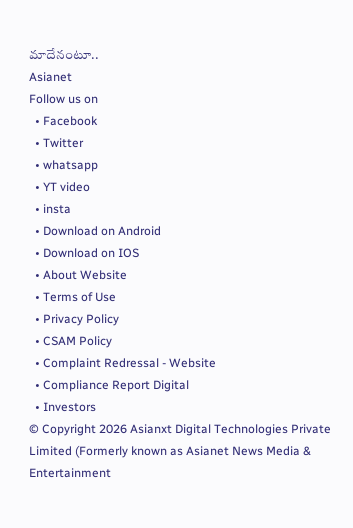మాదేనంటూ..
Asianet
Follow us on
  • Facebook
  • Twitter
  • whatsapp
  • YT video
  • insta
  • Download on Android
  • Download on IOS
  • About Website
  • Terms of Use
  • Privacy Policy
  • CSAM Policy
  • Complaint Redressal - Website
  • Compliance Report Digital
  • Investors
© Copyright 2026 Asianxt Digital Technologies Private Limited (Formerly known as Asianet News Media & Entertainment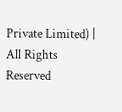Private Limited) | All Rights Reserved